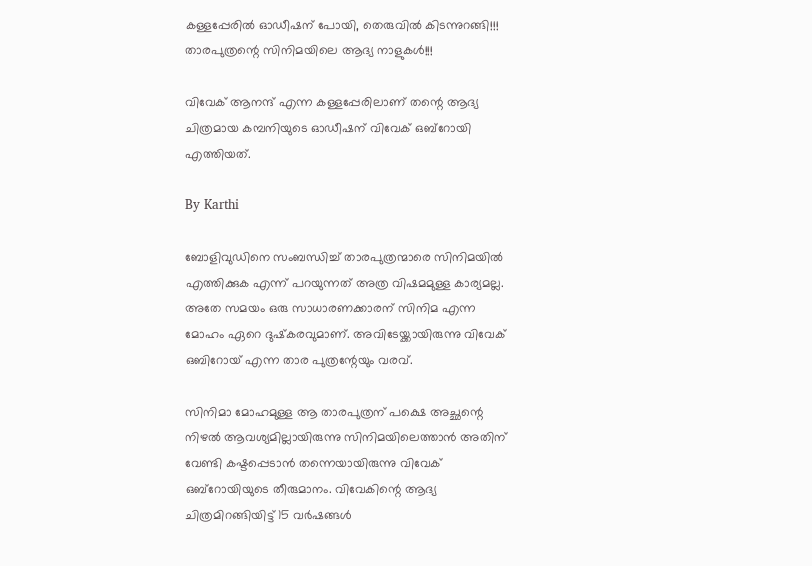കള്ളപ്പേരില്‍ ഓഡീഷന് പോയി, തെരുവില്‍ കിടന്നുറങ്ങി!!! താരപുത്രന്റെ സിനിമയിലെ ആദ്യ നാളുകള്‍!!!

വിവേക് ആനന്ദ് എന്ന കള്ളപ്പേരിലാണ് തന്റെ ആദ്യ ചിത്രമായ കമ്പനിയുടെ ഓഡീഷന് വിവേക് ഒബ്‌റോയി എത്തിയത്.

By Karthi

ബോളിവുഡിനെ സംബന്ധിച്ച് താരപുത്രന്മാരെ സിനിമയില്‍ എത്തിക്കുക എന്ന് പറയുന്നത് അത്ര വിഷമമുള്ള കാര്യമല്ല. അതേ സമയം ഒരു സാധാരണക്കാരന് സിനിമ എന്ന മോഹം ഏറെ ദുഷ്‌കരവുമാണ്. അവിടേയ്ക്കായിരുന്നു വിവേക് ഒബിറോയ് എന്ന താര പുത്രന്റേയും വരവ്.

സിനിമാ മോഹമുള്ള ആ താരപുത്രന് പക്ഷെ അച്ഛന്റെ നിഴല്‍ ആവശ്യമില്ലായിരുന്നു സിനിമയിലെത്താന്‍ അതിന് വേണ്ടി കഷ്ടപ്പെടാന്‍ തന്നെയായിരുന്നു വിവേക് ഒബ്‌റോയിയുടെ തീരുമാനം. വിവേകിന്റെ ആദ്യ ചിത്രമിറങ്ങിയിട്ട് 15 വര്‍ഷങ്ങള്‍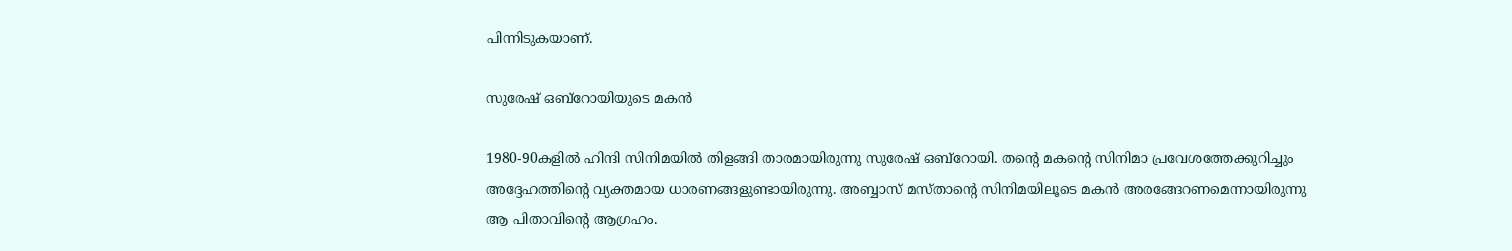പിന്നിടുകയാണ്.

സുരേഷ് ഒബ്‌റോയിയുടെ മകൻ

1980-90കളില്‍ ഹിന്ദി സിനിമയില്‍ തിളങ്ങി താരമായിരുന്നു സുരേഷ് ഒബ്‌റോയി. തന്റെ മകന്റെ സിനിമാ പ്രവേശത്തേക്കുറിച്ചും അദ്ദേഹത്തിന്റെ വ്യക്തമായ ധാരണങ്ങളുണ്ടായിരുന്നു. അബ്ബാസ് മസ്താന്റെ സിനിമയിലൂടെ മകന്‍ അരങ്ങേറണമെന്നായിരുന്നു ആ പിതാവിന്റെ ആഗ്രഹം.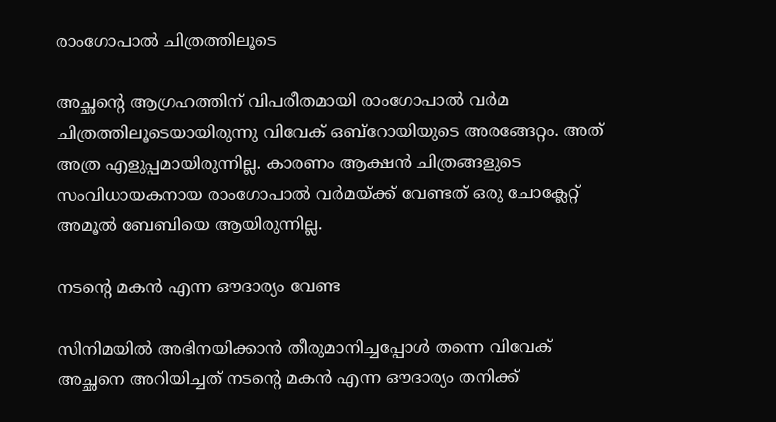രാംഗോപാല്‍ ചിത്രത്തിലൂടെ

അച്ഛന്റെ ആഗ്രഹത്തിന് വിപരീതമായി രാംഗോപാല്‍ വര്‍മ ചിത്രത്തിലൂടെയായിരുന്നു വിവേക് ഒബ്‌റോയിയുടെ അരങ്ങേറ്റം. അത് അത്ര എളുപ്പമായിരുന്നില്ല. കാരണം ആക്ഷന്‍ ചിത്രങ്ങളുടെ സംവിധായകനായ രാംഗോപാല്‍ വര്‍മയ്ക്ക് വേണ്ടത് ഒരു ചോക്ലേറ്റ് അമൂല്‍ ബേബിയെ ആയിരുന്നില്ല.

നടന്റെ മകന്‍ എന്ന ഔദാര്യം വേണ്ട

സിനിമയില്‍ അഭിനയിക്കാന്‍ തീരുമാനിച്ചപ്പോള്‍ തന്നെ വിവേക് അച്ഛനെ അറിയിച്ചത് നടന്റെ മകന്‍ എന്ന ഔദാര്യം തനിക്ക്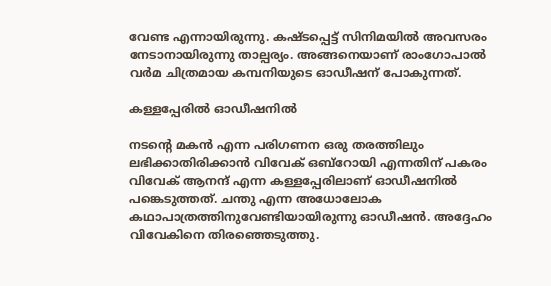വേണ്ട എന്നായിരുന്നു. കഷ്ടപ്പെട്ട് സിനിമയില്‍ അവസരം നേടാനായിരുന്നു താല്പര്യം. അങ്ങനെയാണ് രാംഗോപാല്‍ വര്‍മ ചിത്രമായ കമ്പനിയുടെ ഓഡീഷന് പോകുന്നത്.

കള്ളപ്പേരില്‍ ഓഡീഷനില്‍

നടന്റെ മകന്‍ എന്ന പരിഗണന ഒരു തരത്തിലും ലഭിക്കാതിരിക്കാന്‍ വിവേക് ഒബ്‌റോയി എന്നതിന് പകരം വിവേക് ആനന്ദ് എന്ന കള്ളപ്പേരിലാണ് ഓഡീഷനില്‍ പങ്കെടുത്തത്. ചന്തു എന്ന അധോലോക കഥാപാത്രത്തിനുവേണ്ടിയായിരുന്നു ഓഡീഷന്‍. അദ്ദേഹം വിവേകിനെ തിരഞ്ഞെടുത്തു.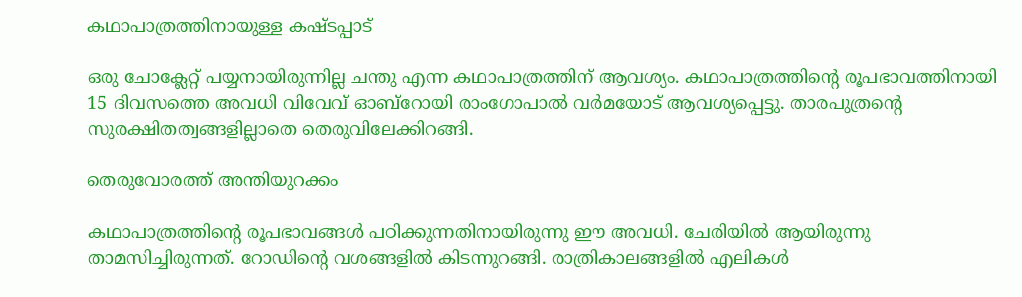കഥാപാത്രത്തിനായുള്ള കഷ്ടപ്പാട്

ഒരു ചോക്ലേറ്റ് പയ്യനായിരുന്നില്ല ചന്തു എന്ന കഥാപാത്രത്തിന് ആവശ്യം. കഥാപാത്രത്തിന്റെ രൂപഭാവത്തിനായി 15 ദിവസത്തെ അവധി വിവേവ് ഓബ്‌റോയി രാംഗോപാല്‍ വര്‍മയോട് ആവശ്യപ്പെട്ടു. താരപുത്രന്റെ സുരക്ഷിതത്വങ്ങളില്ലാതെ തെരുവിലേക്കിറങ്ങി.

തെരുവോരത്ത് അന്തിയുറക്കം

കഥാപാത്രത്തിന്റെ രൂപഭാവങ്ങള്‍ പഠിക്കുന്നതിനായിരുന്നു ഈ അവധി. ചേരിയില്‍ ആയിരുന്നു താമസിച്ചിരുന്നത്. റോഡിന്റെ വശങ്ങളില്‍ കിടന്നുറങ്ങി. രാത്രികാലങ്ങളില്‍ എലികള്‍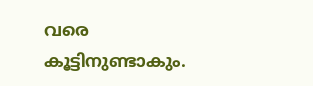വരെ കൂട്ടിനുണ്ടാകും.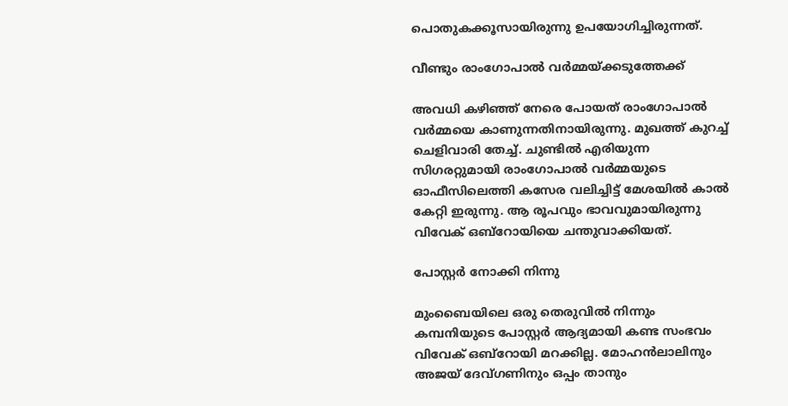പൊതുകക്കൂസായിരുന്നു ഉപയോഗിച്ചിരുന്നത്.

വീണ്ടും രാംഗോപാല്‍ വര്‍മ്മയ്ക്കടുത്തേക്ക്

അവധി കഴിഞ്ഞ് നേരെ പോയത് രാംഗോപാല്‍ വര്‍മ്മയെ കാണുന്നതിനായിരുന്നു. മുഖത്ത് കുറച്ച് ചെളിവാരി തേച്ച്. ചുണ്ടില്‍ എരിയുന്ന സിഗരറ്റുമായി രാംഗോപാല്‍ വര്‍മ്മയുടെ ഓഫീസിലെത്തി കസേര വലിച്ചിട്ട് മേശയില്‍ കാല്‍ കേറ്റി ഇരുന്നു. ആ രൂപവും ഭാവവുമായിരുന്നു വിവേക് ഒബ്‌റോയിയെ ചന്തുവാക്കിയത്.

പോസ്റ്റര്‍ നോക്കി നിന്നു

മുംബൈയിലെ ഒരു തെരുവില്‍ നിന്നും കമ്പനിയുടെ പോസ്റ്റര്‍ ആദ്യമായി കണ്ട സംഭവം വിവേക് ഒബ്‌റോയി മറക്കില്ല. മോഹന്‍ലാലിനും അജയ് ദേവ്ഗണിനും ഒപ്പം താനും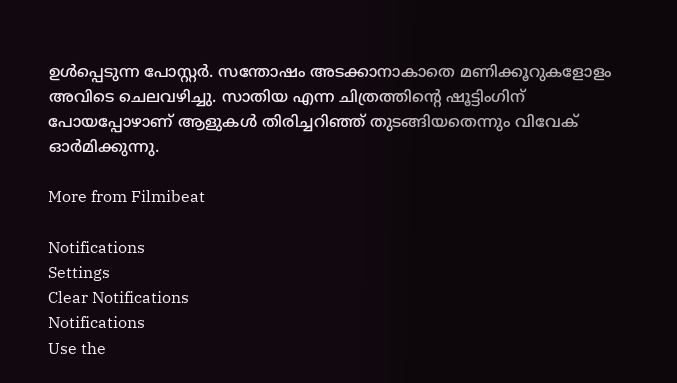ഉള്‍പ്പെടുന്ന പോസ്റ്റര്‍. സന്തോഷം അടക്കാനാകാതെ മണിക്കൂറുകളോളം അവിടെ ചെലവഴിച്ചു. സാതിയ എന്ന ചിത്രത്തിന്റെ ഷൂട്ടിംഗിന് പോയപ്പോഴാണ് ആളുകള്‍ തിരിച്ചറിഞ്ഞ് തുടങ്ങിയതെന്നും വിവേക് ഓര്‍മിക്കുന്നു.

More from Filmibeat

Notifications
Settings
Clear Notifications
Notifications
Use the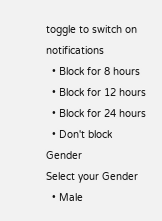toggle to switch on notifications
  • Block for 8 hours
  • Block for 12 hours
  • Block for 24 hours
  • Don't block
Gender
Select your Gender
  • Male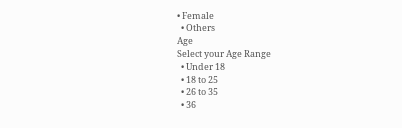• Female
  • Others
Age
Select your Age Range
  • Under 18
  • 18 to 25
  • 26 to 35
  • 36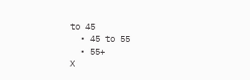to 45
  • 45 to 55
  • 55+
X